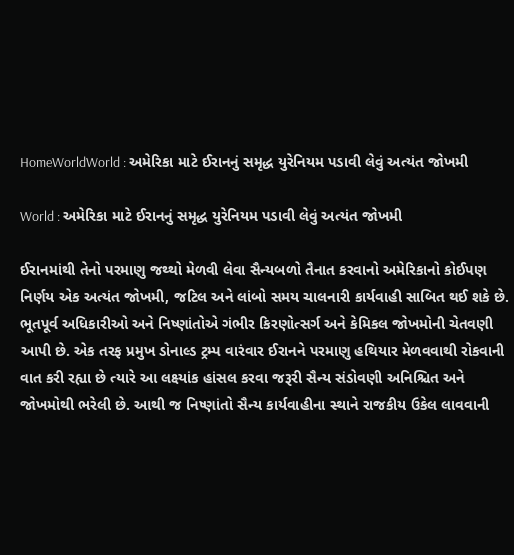HomeWorldWorld : અમેરિકા માટે ઈરાનનું સમૃદ્ધ યુરેનિયમ પડાવી લેવું અત્યંત જોખમી

World : અમેરિકા માટે ઈરાનનું સમૃદ્ધ યુરેનિયમ પડાવી લેવું અત્યંત જોખમી

ઈરાનમાંથી તેનો પરમાણુ જથ્થો મેળવી લેવા સૈન્યબળો તૈનાત કરવાનો અમેરિકાનો કોઈપણ નિર્ણય એક અત્યંત જોખમી, જટિલ અને લાંબો સમય ચાલનારી કાર્યવાહી સાબિત થઈ શકે છે. ભૂતપૂર્વ અધિકારીઓ અને નિષ્ણાંતોએ ગંભીર કિરણોત્સર્ગ અને કેમિકલ જોખમોની ચેતવણી આપી છે. એક તરફ પ્રમુખ ડોનાલ્ડ ટ્રમ્પ વારંવાર ઈરાનને પરમાણુ હથિયાર મેળવવાથી રોકવાની વાત કરી રહ્યા છે ત્યારે આ લક્ષ્યાંક હાંસલ કરવા જરૂરી સૈન્ય સંડોવણી અનિશ્ચિત અને જોખમોથી ભરેલી છે. આથી જ નિષ્ણાંતો સૈન્ય કાર્યવાહીના સ્થાને રાજકીય ઉકેલ લાવવાની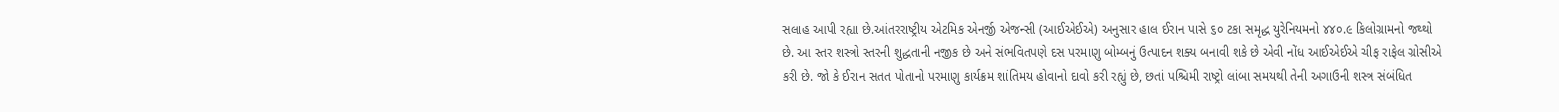સલાહ આપી રહ્યા છે.આંતરરાષ્ટ્રીય એટમિક એનર્જી એજન્સી (આઈએઈએ) અનુસાર હાલ ઈરાન પાસે ૬૦ ટકા સમૃદ્ધ યુરેનિયમનો ૪૪૦.૯ કિલોગ્રામનો જથ્થો છે. આ સ્તર શસ્ત્રો સ્તરની શુદ્ધતાની નજીક છે અને સંભવિતપણે દસ પરમાણુ બોમ્બનું ઉત્પાદન શક્ય બનાવી શકે છે એવી નોંધ આઈએઈએ ચીફ રાફેલ ગ્રોસીએ કરી છે. જો કે ઈરાન સતત પોતાનો પરમાણુ કાર્યક્રમ શાંતિમય હોવાનો દાવો કરી રહ્યું છે, છતાં પશ્ચિમી રાષ્ટ્રો લાંબા સમયથી તેની અગાઉની શસ્ત્ર સંબંધિત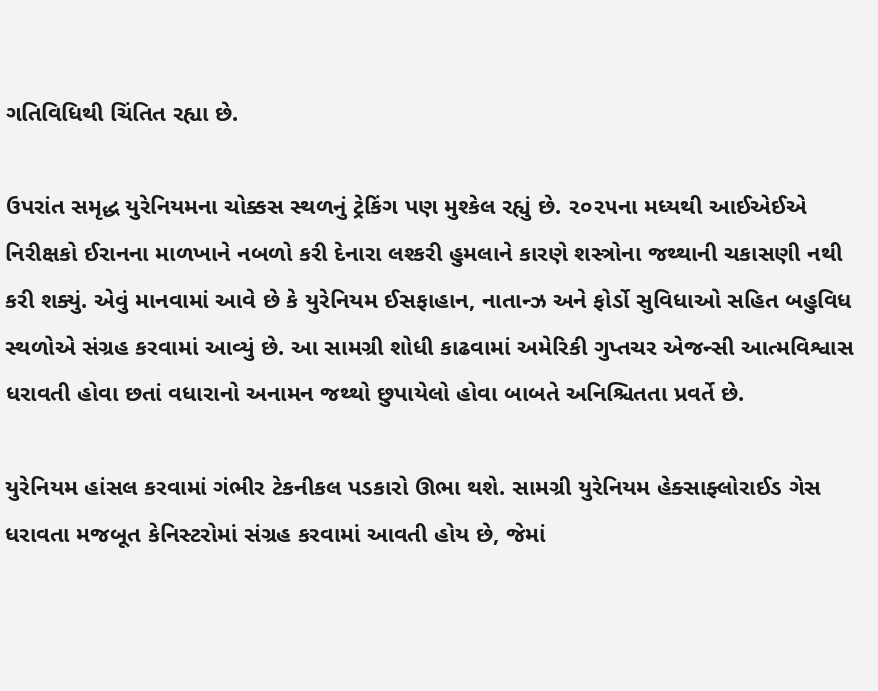ગતિવિધિથી ચિંતિત રહ્યા છે.

ઉપરાંત સમૃદ્ધ યુરેનિયમના ચોક્કસ સ્થળનું ટ્રેકિંગ પણ મુશ્કેલ રહ્યું છે. ૨૦૨૫ના મધ્યથી આઈએઈએ નિરીક્ષકો ઈરાનના માળખાને નબળો કરી દેનારા લશ્કરી હુમલાને કારણે શસ્ત્રોના જથ્થાની ચકાસણી નથી કરી શક્યું. એવું માનવામાં આવે છે કે યુરેનિયમ ઈસફાહાન, નાતાન્ઝ અને ફોર્ડો સુવિધાઓ સહિત બહુવિધ સ્થળોએ સંગ્રહ કરવામાં આવ્યું છે. આ સામગ્રી શોધી કાઢવામાં અમેરિકી ગુપ્તચર એજન્સી આત્મવિશ્વાસ ધરાવતી હોવા છતાં વધારાનો અનામન જથ્થો છુપાયેલો હોવા બાબતે અનિશ્ચિતતા પ્રવર્તે છે.

યુરેનિયમ હાંસલ કરવામાં ગંભીર ટેકનીકલ પડકારો ઊભા થશે. સામગ્રી યુરેનિયમ હેક્સાફ્લોરાઈડ ગેસ ધરાવતા મજબૂત કેનિસ્ટરોમાં સંગ્રહ કરવામાં આવતી હોય છે, જેમાં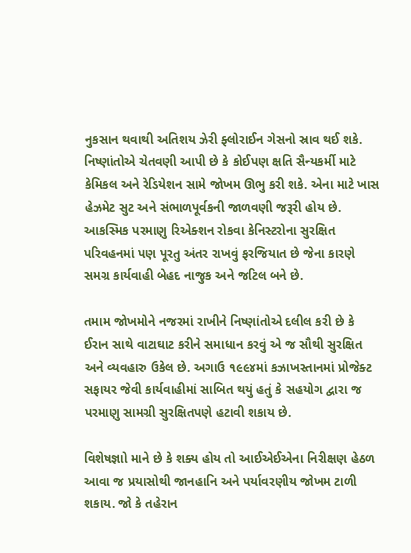નુકસાન થવાથી અતિશય ઝેરી ફ્લોરાઈન ગેસનો સ્રાવ થઈ શકે. નિષ્ણાંતોએ ચેતવણી આપી છે કે કોઈપણ ક્ષતિ સૈન્યકર્મી માટે કેમિકલ અને રેડિયેશન સામે જોખમ ઊભુ કરી શકે. એના માટે ખાસ હેઝમેટ સુટ અને સંભાળપૂર્વકની જાળવણી જરૂરી હોય છે. આકસ્મિક પરમાણુ રિએક્શન રોકવા કેનિસ્ટરોના સુરક્ષિત પરિવહનમાં પણ પૂરતુ અંતર રાખવું ફરજિયાત છે જેના કારણે સમગ્ર કાર્યવાહી બેહદ નાજુક અને જટિલ બને છે.

તમામ જોખમોને નજરમાં રાખીને નિષ્ણાંતોએ દલીલ કરી છે કે ઈરાન સાથે વાટાઘાટ કરીને સમાધાન કરવું એ જ સૌથી સુરક્ષિત અને વ્યવહારુ ઉકેલ છે. અગાઉ ૧૯૯૪માં કઝાખસ્તાનમાં પ્રોજેક્ટ સફાયર જેવી કાર્યવાહીમાં સાબિત થયું હતું કે સહયોગ દ્વારા જ પરમાણુ સામગ્રી સુરક્ષિતપણે હટાવી શકાય છે.

વિશેષજ્ઞાો માને છે કે શક્ય હોય તો આઈએઈએના નિરીક્ષણ હેઠળ આવા જ પ્રયાસોથી જાનહાનિ અને પર્યાવરણીય જોખમ ટાળી શકાય. જો કે તહેરાન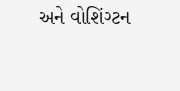અને વોશિંગ્ટન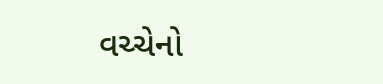વચ્ચેનો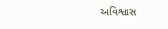અવિશ્વાસ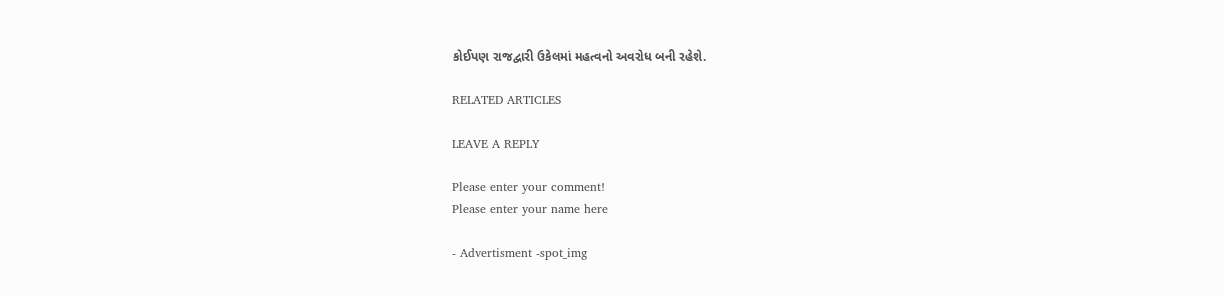કોઈપણ રાજદ્વારી ઉકેલમાં મહત્વનો અવરોધ બની રહેશે.

RELATED ARTICLES

LEAVE A REPLY

Please enter your comment!
Please enter your name here

- Advertisment -spot_img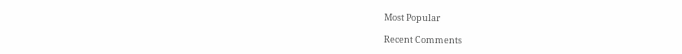Most Popular

Recent Comments